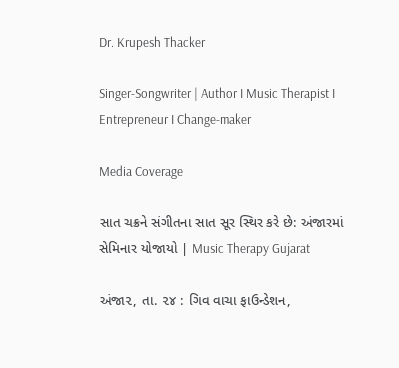Dr. Krupesh Thacker

Singer-Songwriter | Author I Music Therapist I Entrepreneur I Change-maker

Media Coverage

સાત ચક્રને સંગીતના સાત સૂર સ્થિર કરે છે: અંજારમાં સેમિનાર યોજાયો | Music Therapy Gujarat

અંજા૨, તા. ૨૪ : ગિવ વાચા ફાઉન્ડેશન,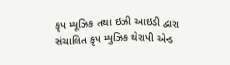કૃપ મ્યૂઝિક તથા ઇઝી આઇડી દ્વારા સંચાલિત કૃપ મ્યુઝિક થેરાપી એન્ડ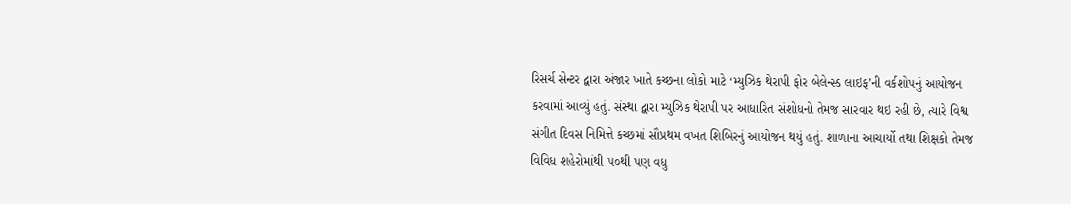રિસર્ચ સેન્ટર દ્વારા અંજાર ખાતે કચ્છના લોકો માટે ‘મ્યુઝિક થેરાપી ફોર બેલેન્સ્ડ લાઇફ’ની વર્કશોપનું આયોજન કરવામાં આવ્યું હતું. સંસ્થા દ્વારા મ્યુઝિક થેરાપી પર આધારિત સંશોધનો તેમજ સારવાર થઇ રહી છે, ત્યારે વિશ્વ સંગીત દિવસ નિમિત્તે કચ્છમાં સૌપ્રથમ વખત શિબિરનું આયોજન થયું હતું. શાળાના આચાર્યો તથા શિક્ષકો તેમજ વિવિધ શહેરોમાંથી ૫૦થી પણ વધુ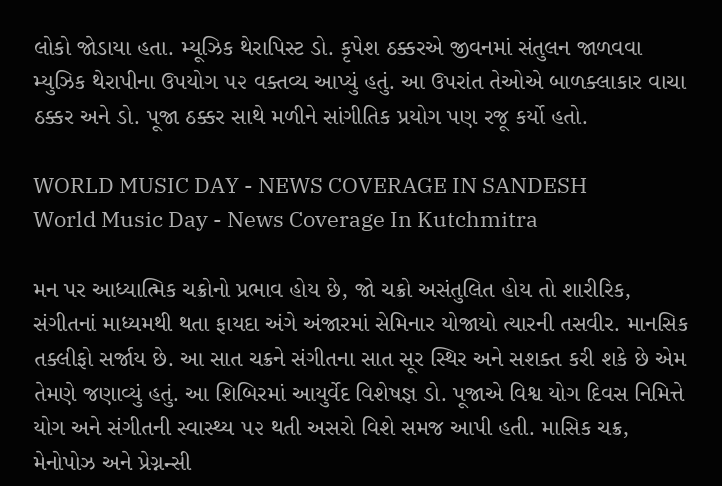લોકો જોડાયા હતા. મ્યૂઝિક થેરાપિસ્ટ ડો. કૃપેશ ઠક્કરએ જીવનમાં સંતુલન જાળવવા મ્યુઝિક થેરાપીના ઉપયોગ ૫૨ વક્તવ્ય આપ્યું હતું. આ ઉપરાંત તેઓએ બાળક્લાકાર વાચા ઠક્કર અને ડો. પૂજા ઠક્કર સાથે મળીને સાંગીતિક પ્રયોગ પણ રજૂ કર્યો હતો.

WORLD MUSIC DAY - NEWS COVERAGE IN SANDESH
World Music Day - News Coverage In Kutchmitra

મન પર આધ્યાત્મિક ચક્રોનો પ્રભાવ હોય છે, જો ચક્રો અસંતુલિત હોય તો શારીરિક, સંગીતનાં માધ્યમથી થતા ફાયદા અંગે અંજારમાં સેમિનાર યોજાયો ત્યારની તસવીર. માનસિક તક્લીફો સર્જાય છે. આ સાત ચક્રને સંગીતના સાત સૂર સ્થિર અને સશક્ત કરી શકે છે એમ તેમણે જણાવ્યું હતું. આ શિબિરમાં આયુર્વેદ વિશેષજ્ઞ ડો. પૂજાએ વિશ્વ યોગ દિવસ નિમિત્તે યોગ અને સંગીતની સ્વાસ્થ્ય ૫૨ થતી અસરો વિશે સમજ આપી હતી. માસિક ચક્ર, મેનોપોઝ અને પ્રેગ્નન્સી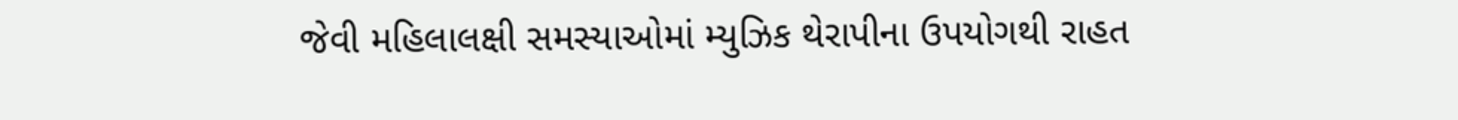જેવી મહિલાલક્ષી સમસ્યાઓમાં મ્યુઝિક થેરાપીના ઉપયોગથી રાહત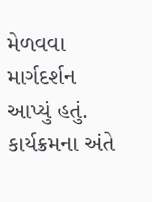મેળવવા માર્ગદર્શન આપ્યું હતું. કાર્યક્રમના અંતે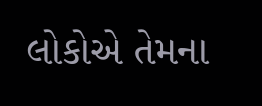લોકોએ તેમના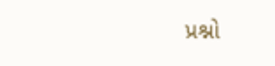પ્રશ્નો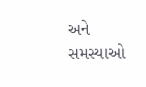અને સમસ્યાઓ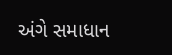અંગે સમાધાન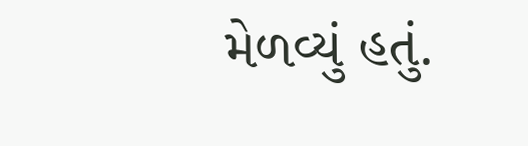મેળવ્યું હતું.